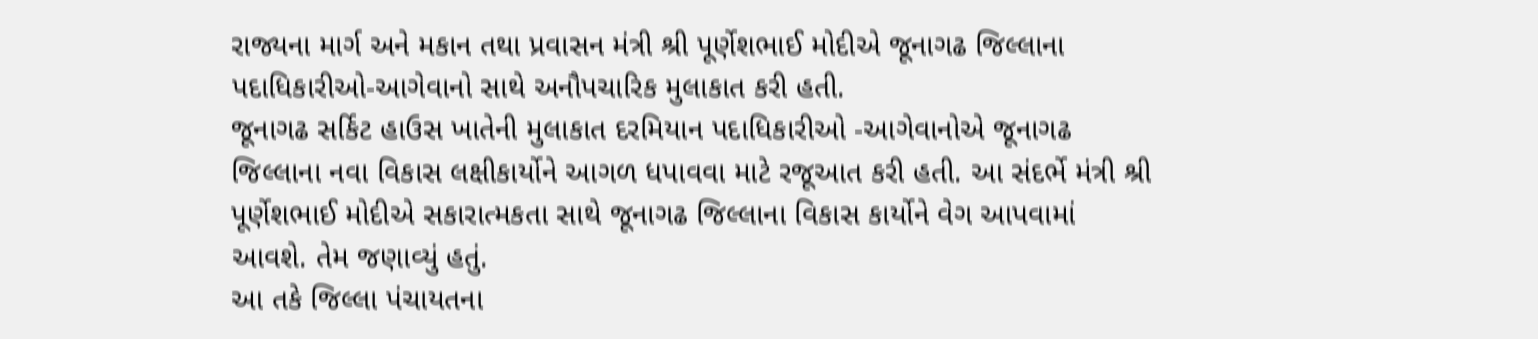રાજ્યના માર્ગ અને મકાન તથા પ્રવાસન મંત્રી શ્રી પૂર્ણેશભાઈ મોદીએ જૂનાગઢ જિલ્લાના પદાધિકારીઓ-આગેવાનો સાથે અનૌપચારિક મુલાકાત કરી હતી.
જૂનાગઢ સર્કિટ હાઉસ ખાતેની મુલાકાત દરમિયાન પદાધિકારીઓ -આગેવાનોએ જૂનાગઢ જિલ્લાના નવા વિકાસ લક્ષીકાર્યોને આગળ ધપાવવા માટે રજૂઆત કરી હતી. આ સંદર્ભે મંત્રી શ્રી પૂર્ણેશભાઈ મોદીએ સકારાત્મકતા સાથે જૂનાગઢ જિલ્લાના વિકાસ કાર્યોને વેગ આપવામાં આવશે. તેમ જણાવ્યું હતું.
આ તકે જિલ્લા પંચાયતના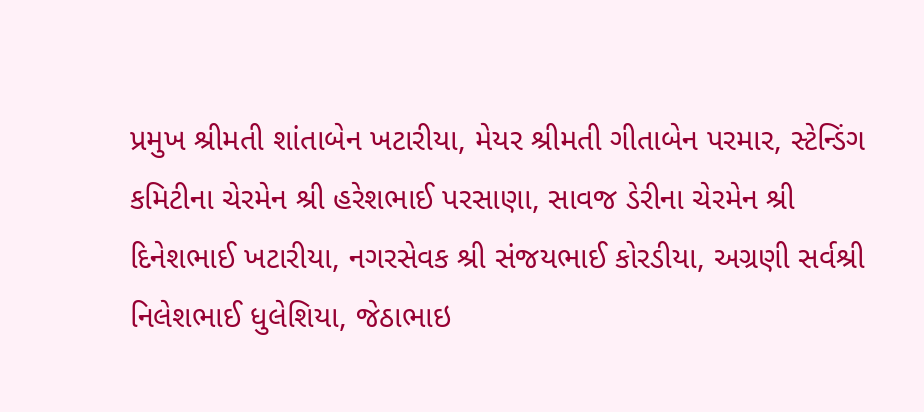પ્રમુખ શ્રીમતી શાંતાબેન ખટારીયા, મેયર શ્રીમતી ગીતાબેન પરમાર, સ્ટેન્ડિંગ કમિટીના ચેરમેન શ્રી હરેશભાઈ પરસાણા, સાવજ ડેરીના ચેરમેન શ્રી દિનેશભાઈ ખટારીયા, નગરસેવક શ્રી સંજયભાઈ કોરડીયા, અગ્રણી સર્વશ્રી નિલેશભાઈ ધુલેશિયા, જેઠાભાઇ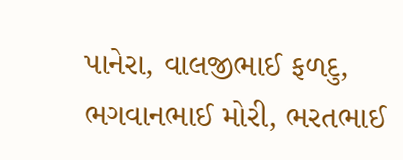પાનેરા, વાલજીભાઈ ફળદુ, ભગવાનભાઈ મોરી, ભરતભાઈ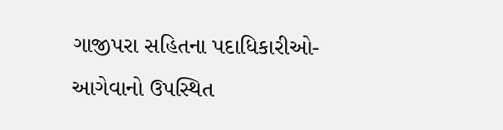ગાજીપરા સહિતના પદાધિકારીઓ- આગેવાનો ઉપસ્થિત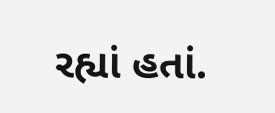રહ્યાં હતાં.